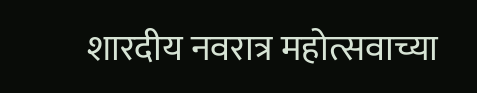शारदीय नवरात्र महोत्सवाच्या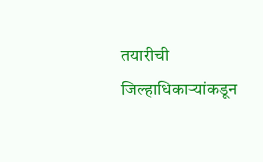तयारीची जिल्हाधिकाऱ्यांकडून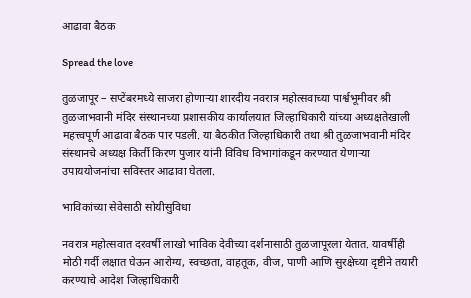आढावा बैठक

Spread the love

तुळजापूर – सप्टेंबरमध्ये साजरा होणाऱ्या शारदीय नवरात्र महोत्सवाच्या पार्श्वभूमीवर श्री तुळजाभवानी मंदिर संस्थानच्या प्रशासकीय कार्यालयात जिल्हाधिकारी यांच्या अध्यक्षतेखाली महत्त्वपूर्ण आढावा बैठक पार पडली. या बैठकीत जिल्हाधिकारी तथा श्री तुळजाभवानी मंदिर संस्थानचे अध्यक्ष किर्ती किरण पुजार यांनी विविध विभागांकडून करण्यात येणाऱ्या उपाययोजनांचा सविस्तर आढावा घेतला.

भाविकांच्या सेवेसाठी सोयीसुविधा

नवरात्र महोत्सवात दरवर्षी लाखो भाविक देवीच्या दर्शनासाठी तुळजापूरला येतात. यावर्षीही मोठी गर्दी लक्षात घेऊन आरोग्य, स्वच्छता, वाहतूक, वीज, पाणी आणि सुरक्षेच्या दृष्टीने तयारी करण्याचे आदेश जिल्हाधिकारी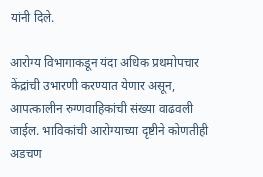यांनी दिले.

आरोग्य विभागाकडून यंदा अधिक प्रथमोपचार केंद्रांची उभारणी करण्यात येणार असून, आपत्कालीन रुग्णवाहिकांची संख्या वाढवली जाईल. भाविकांची आरोग्याच्या दृष्टीने कोणतीही अडचण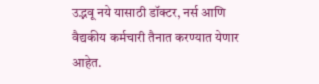उद्भवू नये यासाठी डॉक्टर, नर्स आणि वैद्यकीय कर्मचारी तैनात करण्यात येणार आहेत.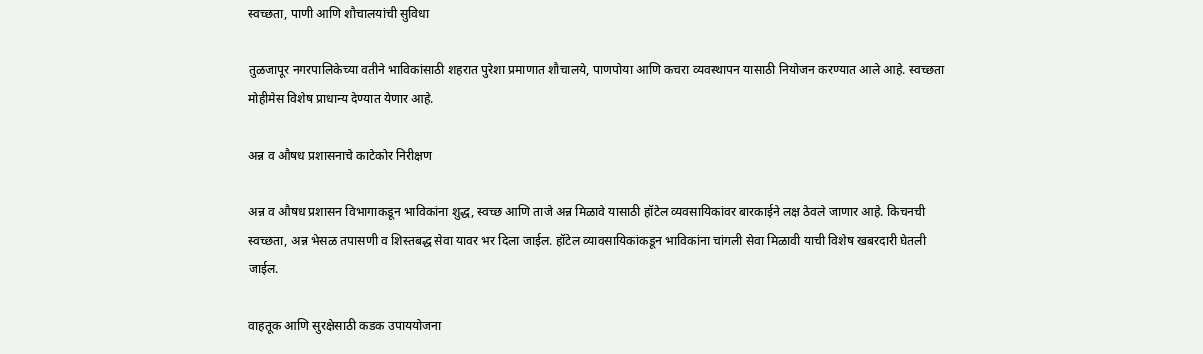स्वच्छता, पाणी आणि शौचालयांची सुविधा

तुळजापूर नगरपालिकेच्या वतीने भाविकांसाठी शहरात पुरेशा प्रमाणात शौचालये, पाणपोया आणि कचरा व्यवस्थापन यासाठी नियोजन करण्यात आले आहे. स्वच्छता मोहीमेस विशेष प्राधान्य देण्यात येणार आहे.

अन्न व औषध प्रशासनाचे काटेकोर निरीक्षण

अन्न व औषध प्रशासन विभागाकडून भाविकांना शुद्ध, स्वच्छ आणि ताजे अन्न मिळावे यासाठी हॉटेल व्यवसायिकांवर बारकाईने लक्ष ठेवले जाणार आहे. किचनची स्वच्छता, अन्न भेसळ तपासणी व शिस्तबद्ध सेवा यावर भर दिला जाईल. हॉटेल व्यावसायिकांकडून भाविकांना चांगली सेवा मिळावी याची विशेष खबरदारी घेतली जाईल.

वाहतूक आणि सुरक्षेसाठी कडक उपाययोजना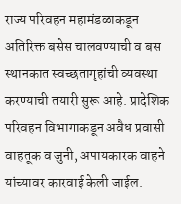राज्य परिवहन महामंडळाकडून अतिरिक्त बसेस चालवण्याची व बस स्थानकात स्वच्छतागृहांची व्यवस्था करण्याची तयारी सुरू आहे. प्रादेशिक परिवहन विभागाकडून अवैध प्रवासी वाहतूक व जुनी, अपायकारक वाहने यांच्यावर कारवाई केली जाईल.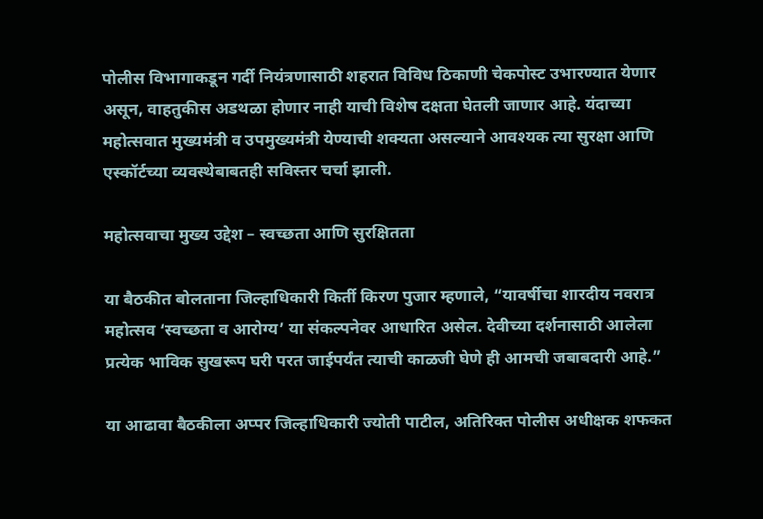पोलीस विभागाकडून गर्दी नियंत्रणासाठी शहरात विविध ठिकाणी चेकपोस्ट उभारण्यात येणार असून, वाहतुकीस अडथळा होणार नाही याची विशेष दक्षता घेतली जाणार आहे. यंदाच्या महोत्सवात मुख्यमंत्री व उपमुख्यमंत्री येण्याची शक्यता असल्याने आवश्यक त्या सुरक्षा आणि एस्कॉर्टच्या व्यवस्थेबाबतही सविस्तर चर्चा झाली.

महोत्सवाचा मुख्य उद्देश – स्वच्छता आणि सुरक्षितता

या बैठकीत बोलताना जिल्हाधिकारी किर्ती किरण पुजार म्हणाले, “यावर्षीचा शारदीय नवरात्र महोत्सव ‘स्वच्छता व आरोग्य’ या संकल्पनेवर आधारित असेल. देवीच्या दर्शनासाठी आलेला प्रत्येक भाविक सुखरूप घरी परत जाईपर्यंत त्याची काळजी घेणे ही आमची जबाबदारी आहे.”

या आढावा बैठकीला अप्पर जिल्हाधिकारी ज्योती पाटील, अतिरिक्त पोलीस अधीक्षक शफकत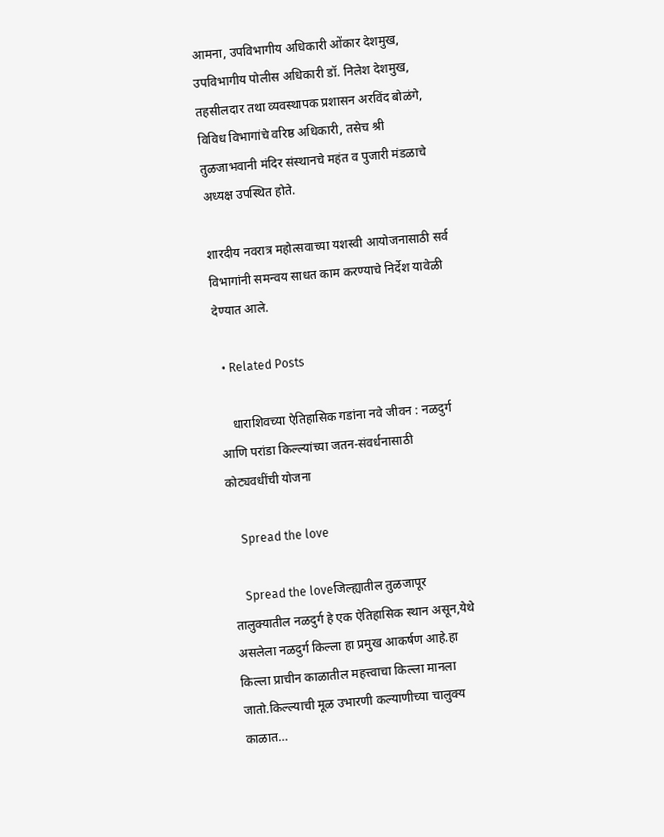आमना, उपविभागीय अधिकारी ओंकार देशमुख, उपविभागीय पोलीस अधिकारी डॉ. निलेश देशमुख, तहसीलदार तथा व्यवस्थापक प्रशासन अरविंद बोळंगे, विविध विभागांचे वरिष्ठ अधिकारी, तसेच श्री तुळजाभवानी मंदिर संस्थानचे महंत व पुजारी मंडळाचे अध्यक्ष उपस्थित होते.

शारदीय नवरात्र महोत्सवाच्या यशस्वी आयोजनासाठी सर्व विभागांनी समन्वय साधत काम करण्याचे निर्देश यावेळी देण्यात आले.

  • Related Posts

    धाराशिवच्या ऐतिहासिक गडांना नवे जीवन : नळदुर्ग आणि परांडा किल्ल्यांच्या जतन-संवर्धनासाठी कोट्यवधींची योजना

    Spread the love

    Spread the loveजिल्ह्यातील तुळजापूर तालुक्यातील नळदुर्ग हे एक ऐतिहासिक स्थान असून,येथे असलेला नळदुर्ग किल्ला हा प्रमुख आकर्षण आहे.हा किल्ला प्राचीन काळातील महत्त्वाचा किल्ला मानला जातो.किल्ल्याची मूळ उभारणी कल्याणीच्या चालुक्य काळात…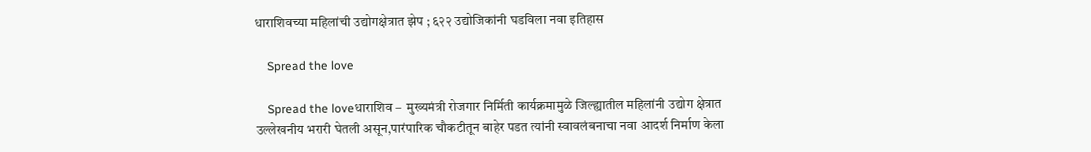धाराशिवच्या महिलांची उद्योगक्षेत्रात झेप ; ६२२ उद्योजिकांनी घडविला नवा इतिहास

    Spread the love

    Spread the loveधाराशिव –  मुख्यमंत्री रोजगार निर्मिती कार्यक्रमामुळे जिल्ह्यातील महिलांनी उद्योग क्षेत्रात उल्लेखनीय भरारी घेतली असून,पारंपारिक चौकटीतून बाहेर पडत त्यांनी स्वावलंबनाचा नवा आदर्श निर्माण केला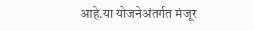आहे.या योजनेअंतर्गत मंजूर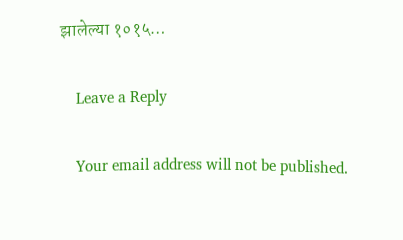झालेल्या १०१५…

    Leave a Reply

    Your email address will not be published.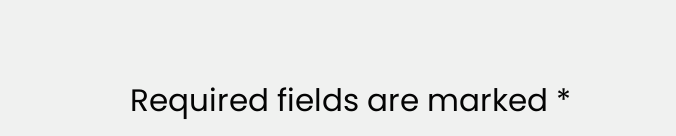Required fields are marked *